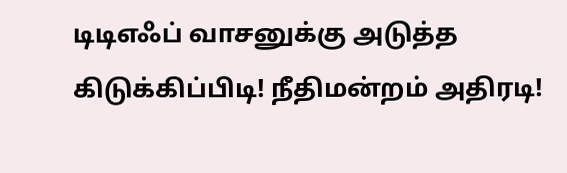டிடிஎஃப் வாசனுக்கு அடுத்த கிடுக்கிப்பிடி! நீதிமன்றம் அதிரடி!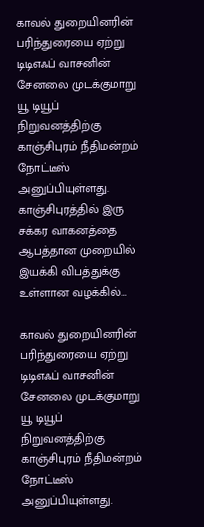காவல் துறையினரின் பரிந்துரையை ஏற்று டிடிஎஃப் வாசனின் சேனலை முடக்குமாறு யூ டியூப் நிறுவனத்திற்கு காஞ்சிபுரம் நீதிமன்றம் நோட்டீஸ் அனுப்பியுள்ளது.  காஞ்சிபுரத்தில் இரு சக்கர வாகனத்தை ஆபத்தான முறையில் இயக்கி விபத்துக்கு உள்ளான வழக்கில்…

காவல் துறையினரின் பரிந்துரையை ஏற்று டிடிஎஃப் வாசனின் சேனலை முடக்குமாறு யூ டியூப் நிறுவனத்திற்கு காஞ்சிபுரம் நீதிமன்றம் நோட்டீஸ் அனுப்பியுள்ளது.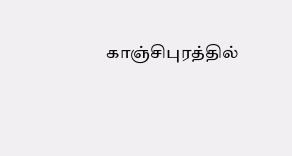காஞ்சிபுரத்தில்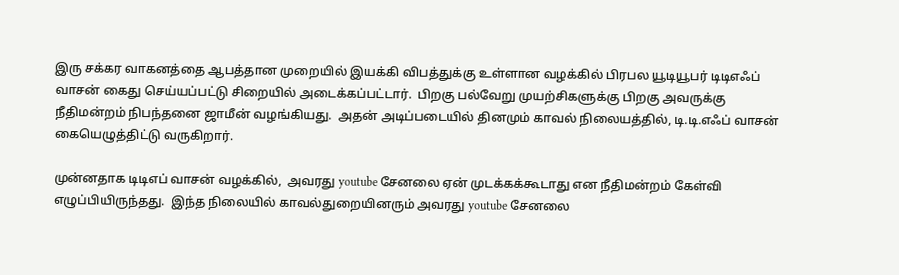இரு சக்கர வாகனத்தை ஆபத்தான முறையில் இயக்கி விபத்துக்கு உள்ளான வழக்கில் பிரபல யூடியூபர் டிடிஎஃப் வாசன் கைது செய்யப்பட்டு சிறையில் அடைக்கப்பட்டார்.  பிறகு பல்வேறு முயற்சிகளுக்கு பிறகு அவருக்கு நீதிமன்றம் நிபந்தனை ஜாமீன் வழங்கியது.  அதன் அடிப்படையில் தினமும் காவல் நிலையத்தில், டி.டி.எஃப் வாசன் கையெழுத்திட்டு வருகிறார்.

முன்னதாக டிடிஎப் வாசன் வழக்கில்,  அவரது youtube சேனலை ஏன் முடக்கக்கூடாது என நீதிமன்றம் கேள்வி எழுப்பியிருந்தது.  இந்த நிலையில் காவல்துறையினரும் அவரது youtube சேனலை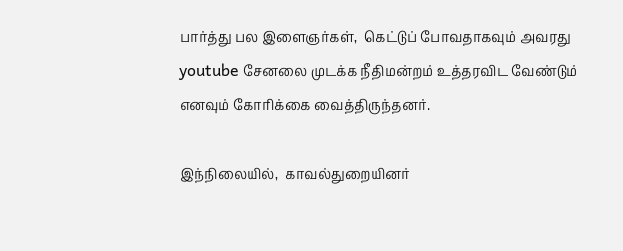பார்த்து பல இளைஞர்கள்,  கெட்டுப் போவதாகவும் அவரது youtube சேனலை முடக்க நீதிமன்றம் உத்தரவிட வேண்டும் எனவும் கோரிக்கை வைத்திருந்தனர்.

இந்நிலையில்,  காவல்துறையினர்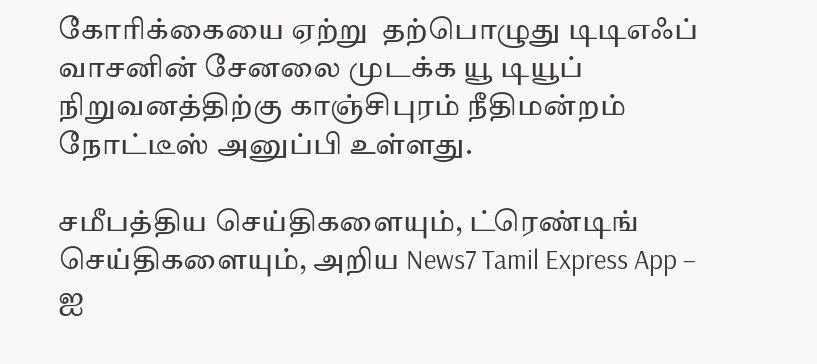கோரிக்கையை ஏற்று  தற்பொழுது டிடிஎஃப் வாசனின் சேனலை முடக்க யூ டியூப் நிறுவனத்திற்கு காஞ்சிபுரம் நீதிமன்றம் நோட்டீஸ் அனுப்பி உள்ளது.

சமீபத்திய செய்திகளையும், ட்ரெண்டிங் செய்திகளையும், அறிய News7 Tamil Express App – ஐ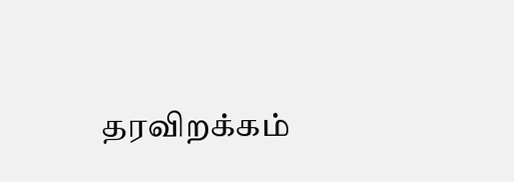தரவிறக்கம்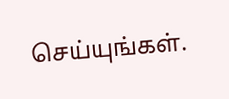செய்யுங்கள்.